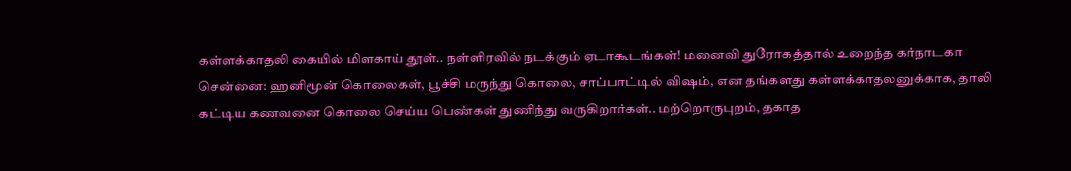கள்ளக்காதலி கையில் மிளகாய் தூள்.. நள்ளிரவில் நடக்கும் ஏடாகூடங்கள்! மனைவி துரோகத்தால் உறைந்த கர்நாடகா
சென்னை: ஹனிமூன் கொலைகள், பூச்சி மருந்து கொலை, சாப்பாட்டில் விஷம், என தங்களது கள்ளக்காதலனுக்காக, தாலி கட்டிய கணவனை கொலை செய்ய பெண்கள் துணிந்து வருகிறார்கள்.. மற்றொருபுறம், தகாத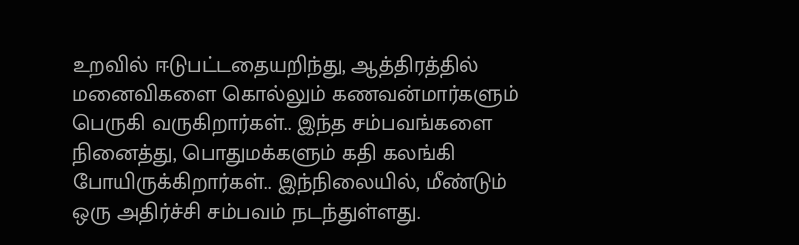உறவில் ஈடுபட்டதையறிந்து, ஆத்திரத்தில் மனைவிகளை கொல்லும் கணவன்மார்களும் பெருகி வருகிறார்கள்.. இந்த சம்பவங்களை நினைத்து, பொதுமக்களும் கதி கலங்கி போயிருக்கிறார்கள்.. இந்நிலையில், மீண்டும் ஒரு அதிர்ச்சி சம்பவம் நடந்துள்ளது.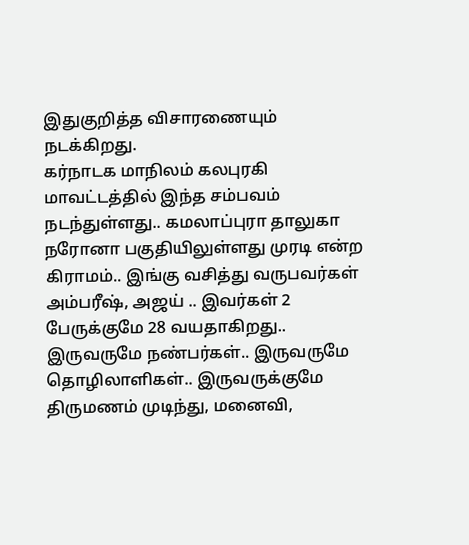இதுகுறித்த விசாரணையும் நடக்கிறது.
கர்நாடக மாநிலம் கலபுரகி மாவட்டத்தில் இந்த சம்பவம் நடந்துள்ளது.. கமலாப்புரா தாலுகா நரோனா பகுதியிலுள்ளது முரடி என்ற கிராமம்.. இங்கு வசித்து வருபவர்கள் அம்பரீஷ், அஜய் .. இவர்கள் 2 பேருக்குமே 28 வயதாகிறது.. இருவருமே நண்பர்கள்.. இருவருமே தொழிலாளிகள்.. இருவருக்குமே திருமணம் முடிந்து, மனைவி,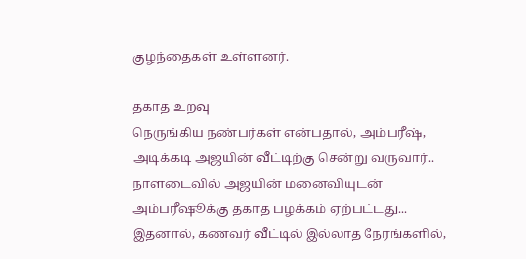குழந்தைகள் உள்ளனர்.

தகாத உறவு
நெருங்கிய நண்பர்கள் என்பதால், அம்பரீஷ், அடிக்கடி அஜயின் வீட்டிற்கு சென்று வருவார்.. நாளடைவில் அஜயின் மனைவியுடன் அம்பரீஷூக்கு தகாத பழக்கம் ஏற்பட்டது... இதனால், கணவர் வீட்டில் இல்லாத நேரங்களில்,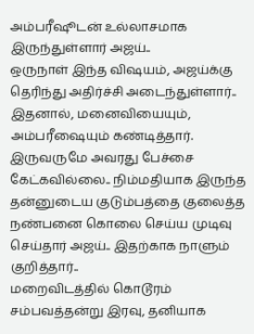அம்பரீஷூடன் உல்லாசமாக இருந்துள்ளார் அஜய்..
ஒருநாள் இந்த விஷயம், அஜய்க்கு தெரிந்து அதிர்ச்சி அடைந்துள்ளார்.. இதனால், மனைவியையும், அம்பரீஷையும் கண்டித்தார். இருவருமே அவரது பேச்சை கேட்கவில்லை.. நிம்மதியாக இருந்த தன்னுடைய குடும்பத்தை குலைத்த நண்பனை கொலை செய்ய முடிவு செய்தார் அஜய்.. இதற்காக நாளும் குறித்தார்..
மறைவிடத்தில் கொடூரம்
சம்பவத்தன்று இரவு, தனியாக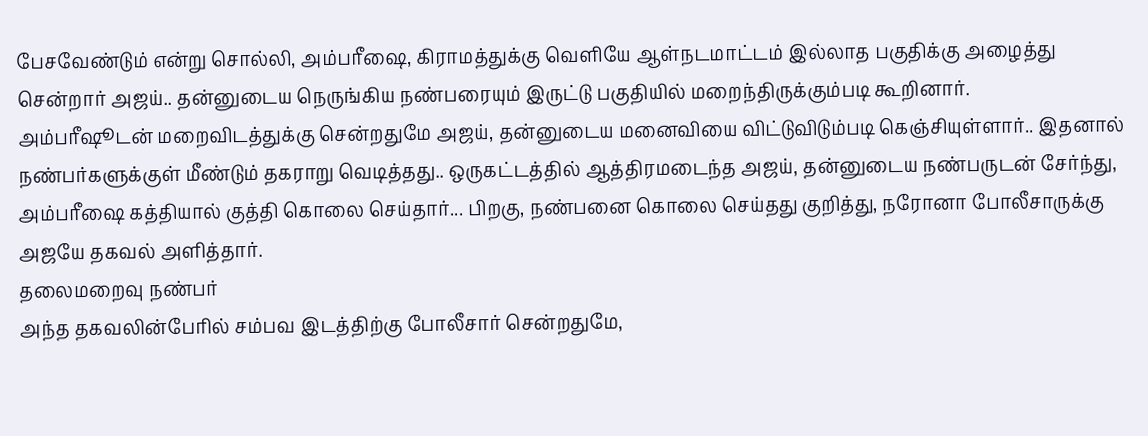பேசவேண்டும் என்று சொல்லி, அம்பரீஷை, கிராமத்துக்கு வெளியே ஆள்நடமாட்டம் இல்லாத பகுதிக்கு அழைத்து சென்றார் அஜய்.. தன்னுடைய நெருங்கிய நண்பரையும் இருட்டு பகுதியில் மறைந்திருக்கும்படி கூறினார்.
அம்பரீஷூடன் மறைவிடத்துக்கு சென்றதுமே அஜய், தன்னுடைய மனைவியை விட்டுவிடும்படி கெஞ்சியுள்ளார்.. இதனால் நண்பர்களுக்குள் மீண்டும் தகராறு வெடித்தது.. ஒருகட்டத்தில் ஆத்திரமடைந்த அஜய், தன்னுடைய நண்பருடன் சேர்ந்து, அம்பரீஷை கத்தியால் குத்தி கொலை செய்தார்... பிறகு, நண்பனை கொலை செய்தது குறித்து, நரோனா போலீசாருக்கு அஜயே தகவல் அளித்தார்.
தலைமறைவு நண்பர்
அந்த தகவலின்பேரில் சம்பவ இடத்திற்கு போலீசார் சென்றதுமே,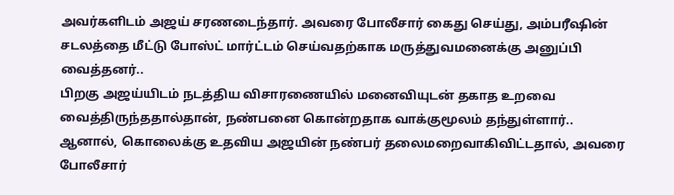அவர்களிடம் அஜய் சரணடைந்தார். அவரை போலீசார் கைது செய்து, அம்பரீஷின் சடலத்தை மீட்டு போஸ்ட் மார்ட்டம் செய்வதற்காக மருத்துவமனைக்கு அனுப்பி வைத்தனர்..
பிறகு அஜய்யிடம் நடத்திய விசாரணையில் மனைவியுடன் தகாத உறவை வைத்திருந்ததால்தான், நண்பனை கொன்றதாக வாக்குமூலம் தந்துள்ளார்.. ஆனால், கொலைக்கு உதவிய அஜயின் நண்பர் தலைமறைவாகிவிட்டதால், அவரை போலீசார்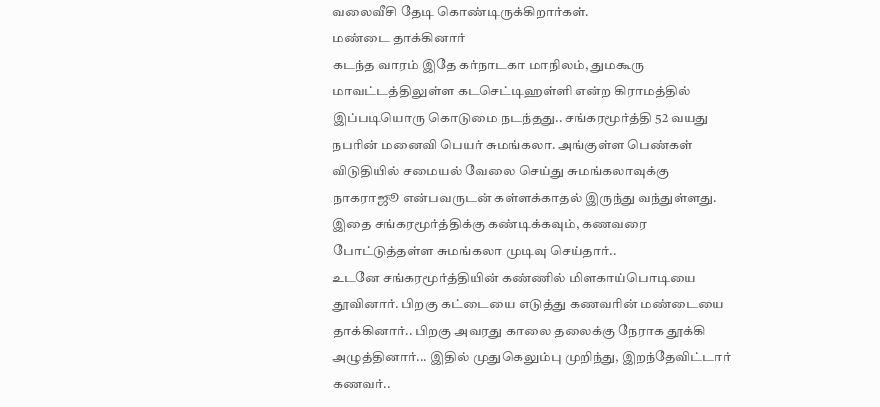வலைவீசி தேடி கொண்டிருக்கிறார்கள்.
மண்டை தாக்கினார்
கடந்த வாரம் இதே கர்நாடகா மாநிலம், துமகூரு மாவட்டத்திலுள்ள கடசெட்டிஹள்ளி என்ற கிராமத்தில் இப்படியொரு கொடுமை நடந்தது.. சங்கரமூர்த்தி 52 வயது நபரின் மனைவி பெயர் சுமங்கலா. அங்குள்ள பெண்கள் விடுதியில் சமையல் வேலை செய்து சுமங்கலாவுக்கு நாகராஜூ என்பவருடன் கள்ளக்காதல் இருந்து வந்துள்ளது. இதை சங்கரமூர்த்திக்கு கண்டிக்கவும், கணவரை போட்டுத்தள்ள சுமங்கலா முடிவு செய்தார்..
உடனே சங்கரமூர்த்தியின் கண்ணில் மிளகாய்பொடியை தூவினார். பிறகு கட்டையை எடுத்து கணவரின் மண்டையை தாக்கினார்.. பிறகு அவரது காலை தலைக்கு நேராக தூக்கி அழுத்தினார்... இதில் முதுகெலும்பு முறிந்து, இறந்தேவிட்டார் கணவர்..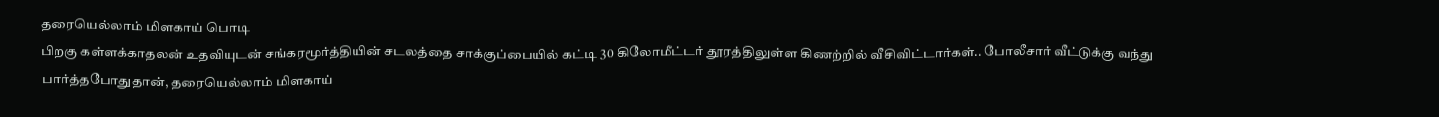தரையெல்லாம் மிளகாய் பொடி
பிறகு கள்ளக்காதலன் உதவியுடன் சங்கரமூர்த்தியின் சடலத்தை சாக்குப்பையில் கட்டி 30 கிலோமீட்டர் தூரத்திலுள்ள கிணற்றில் வீசிவிட்டார்கள்.. போலீசார் வீட்டுக்கு வந்து பார்த்தபோதுதான், தரையெல்லாம் மிளகாய்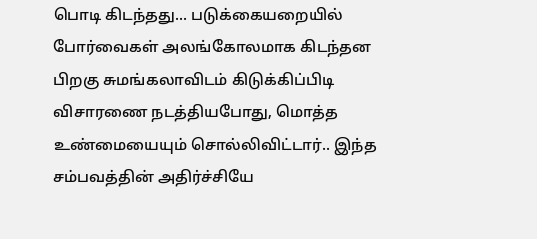பொடி கிடந்தது... படுக்கையறையில் போர்வைகள் அலங்கோலமாக கிடந்தன
பிறகு சுமங்கலாவிடம் கிடுக்கிப்பிடி விசாரணை நடத்தியபோது, மொத்த உண்மையையும் சொல்லிவிட்டார்.. இந்த சம்பவத்தின் அதிர்ச்சியே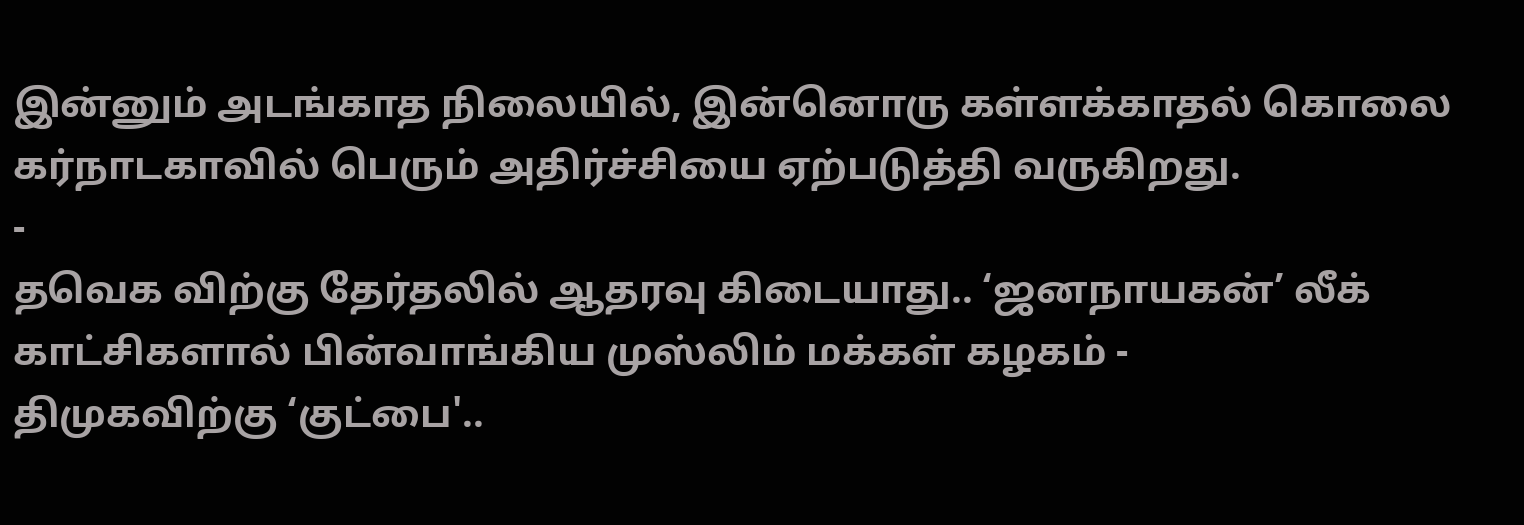இன்னும் அடங்காத நிலையில், இன்னொரு கள்ளக்காதல் கொலை கர்நாடகாவில் பெரும் அதிர்ச்சியை ஏற்படுத்தி வருகிறது.
-
தவெக விற்கு தேர்தலில் ஆதரவு கிடையாது.. ‘ஜனநாயகன்’ லீக் காட்சிகளால் பின்வாங்கிய முஸ்லிம் மக்கள் கழகம் -
திமுகவிற்கு ‘குட்பை'..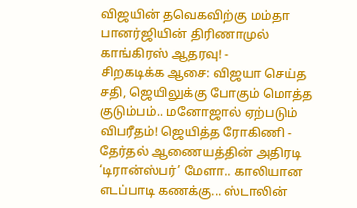விஜயின் தவெகவிற்கு மம்தா பானர்ஜியின் திரிணாமுல் காங்கிரஸ் ஆதரவு! -
சிறகடிக்க ஆசை: விஜயா செய்த சதி, ஜெயிலுக்கு போகும் மொத்த குடும்பம்.. மனோஜால் ஏற்படும் விபரீதம்! ஜெயித்த ரோகிணி -
தேர்தல் ஆணையத்தின் அதிரடி ‘டிரான்ஸ்பர்’ மேளா.. காலியான எடப்பாடி கணக்கு... ஸ்டாலின்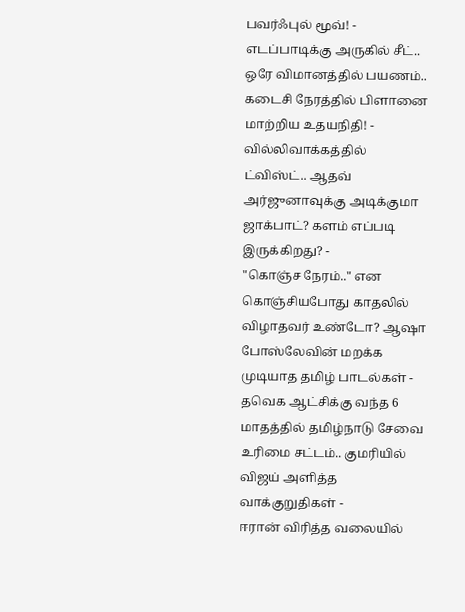பவர்ஃபுல் மூவ்! -
எடப்பாடிக்கு அருகில் சீட்.. ஒரே விமானத்தில் பயணம்.. கடைசி நேரத்தில் பிளானை மாற்றிய உதயநிதி! -
வில்லிவாக்கத்தில் ட்விஸ்ட்.. ஆதவ் அர்ஜுனாவுக்கு அடிக்குமா ஜாக்பாட்? களம் எப்படி இருக்கிறது? -
"கொஞ்ச நேரம்.." என கொஞ்சியபோது காதலில் விழாதவர் உண்டோ? ஆஷா போஸ்லேவின் மறக்க முடியாத தமிழ் பாடல்கள் -
தவெக ஆட்சிக்கு வந்த 6 மாதத்தில் தமிழ்நாடு சேவை உரிமை சட்டம்.. குமரியில் விஜய் அளித்த வாக்குறுதிகள் -
ஈரான் விரித்த வலையில்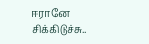ஈரானே சிக்கிடுச்சு..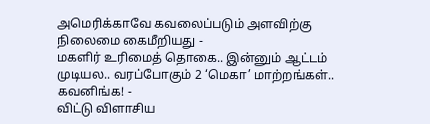அமெரிக்காவே கவலைப்படும் அளவிற்கு நிலைமை கைமீறியது -
மகளிர் உரிமைத் தொகை.. இன்னும் ஆட்டம் முடியல.. வரப்போகும் 2 ‘மெகா’ மாற்றங்கள்.. கவனிங்க! -
விட்டு விளாசிய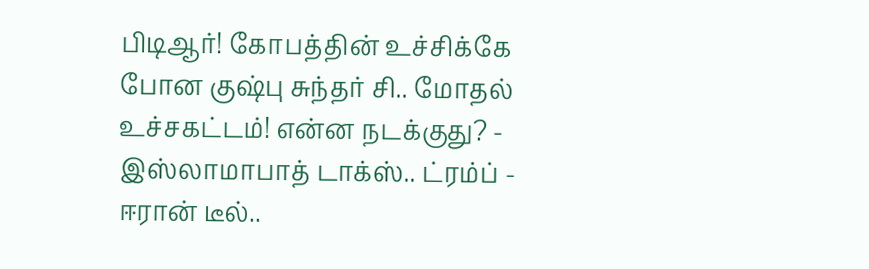பிடிஆர்! கோபத்தின் உச்சிக்கே போன குஷ்பு சுந்தர் சி.. மோதல் உச்சகட்டம்! என்ன நடக்குது? -
இஸ்லாமாபாத் டாக்ஸ்.. ட்ரம்ப் - ஈரான் டீல்..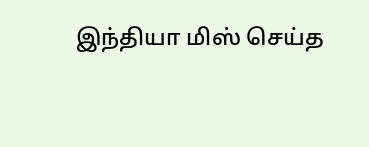இந்தியா மிஸ் செய்த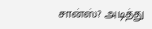சான்ஸ்? அடித்து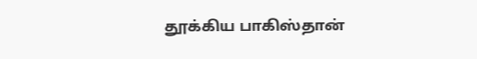தூக்கிய பாகிஸ்தான்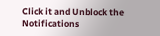Click it and Unblock the Notifications